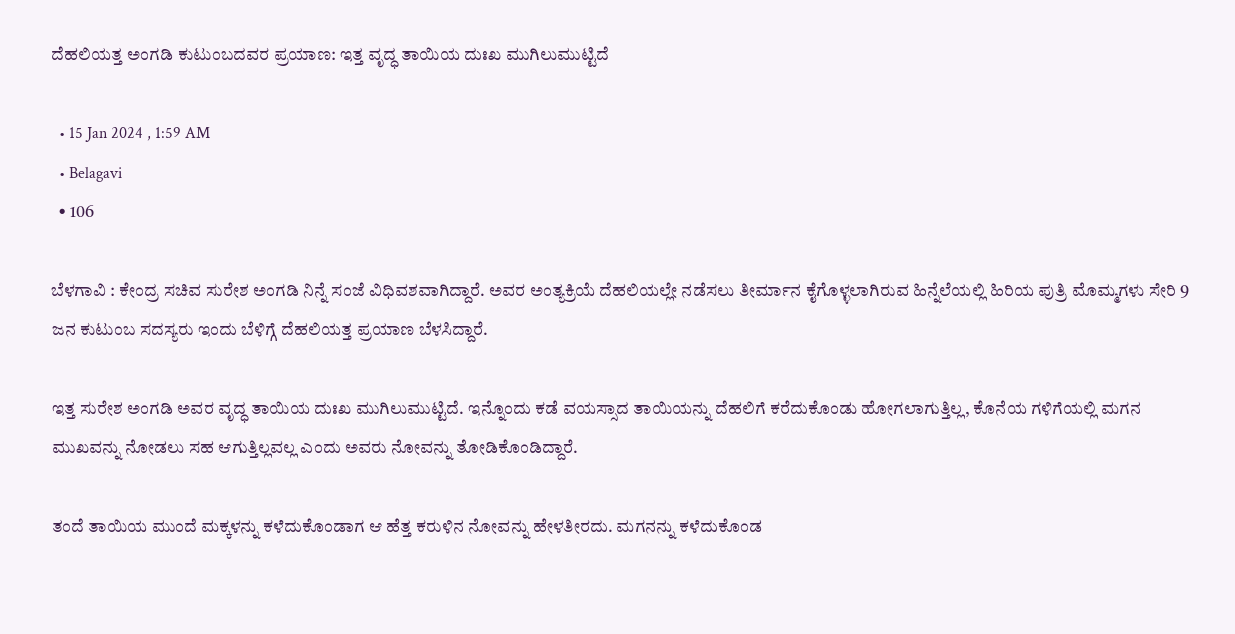ದೆಹಲಿಯತ್ತ ಅಂಗಡಿ ಕುಟುಂಬದವರ ಪ್ರಯಾಣ: ಇತ್ತ ವೃದ್ಧ ತಾಯಿಯ ದುಃಖ ಮುಗಿಲುಮುಟ್ಟಿದೆ

  • 15 Jan 2024 , 1:59 AM
  • Belagavi
  • 106

ಬೆಳಗಾವಿ : ಕೇಂದ್ರ ಸಚಿವ ಸುರೇಶ ಅಂಗಡಿ ನಿನ್ನೆ ಸಂಜೆ ವಿಧಿವಶವಾಗಿದ್ದಾರೆ. ಅವರ ಅಂತ್ಯಕ್ರಿಯೆ ದೆಹಲಿಯಲ್ಲೇ ನಡೆಸಲು ತೀರ್ಮಾನ ಕೈಗೊಳ್ಳಲಾಗಿರುವ ಹಿನ್ನೆಲೆಯಲ್ಲಿ ಹಿರಿಯ ಪುತ್ರಿ ಮೊಮ್ಮಗಳು ಸೇರಿ 9 ಜನ ಕುಟುಂಬ ಸದಸ್ಯರು ಇಂದು ಬೆಳಿಗ್ಗೆ ದೆಹಲಿಯತ್ತ ಪ್ರಯಾಣ ಬೆಳಸಿದ್ದಾರೆ.

ಇತ್ತ ಸುರೇಶ ಅಂಗಡಿ ಅವರ ವೃದ್ಧ ತಾಯಿಯ ದುಃಖ ಮುಗಿಲುಮುಟ್ಟಿದೆ. ಇನ್ನೊಂದು ಕಡೆ ವಯಸ್ಸಾದ ತಾಯಿಯನ್ನು ದೆಹಲಿಗೆ ಕರೆದುಕೊಂಡು ಹೋಗಲಾಗುತ್ತಿಲ್ಲ, ಕೊನೆಯ ಗಳಿಗೆಯಲ್ಲಿ ಮಗನ ಮುಖವನ್ನು ನೋಡಲು ಸಹ ಆಗುತ್ತಿಲ್ಲವಲ್ಲ ಎಂದು ಅವರು ನೋವನ್ನು ತೋಡಿಕೊಂಡಿದ್ದಾರೆ.

ತಂದೆ ತಾಯಿಯ ಮುಂದೆ ಮಕ್ಕಳನ್ನು ಕಳೆದುಕೊಂಡಾಗ ಆ ಹೆತ್ತ ಕರುಳಿನ ನೋವನ್ನು ಹೇಳತೀರದು. ಮಗನನ್ನು ಕಳೆದುಕೊಂಡ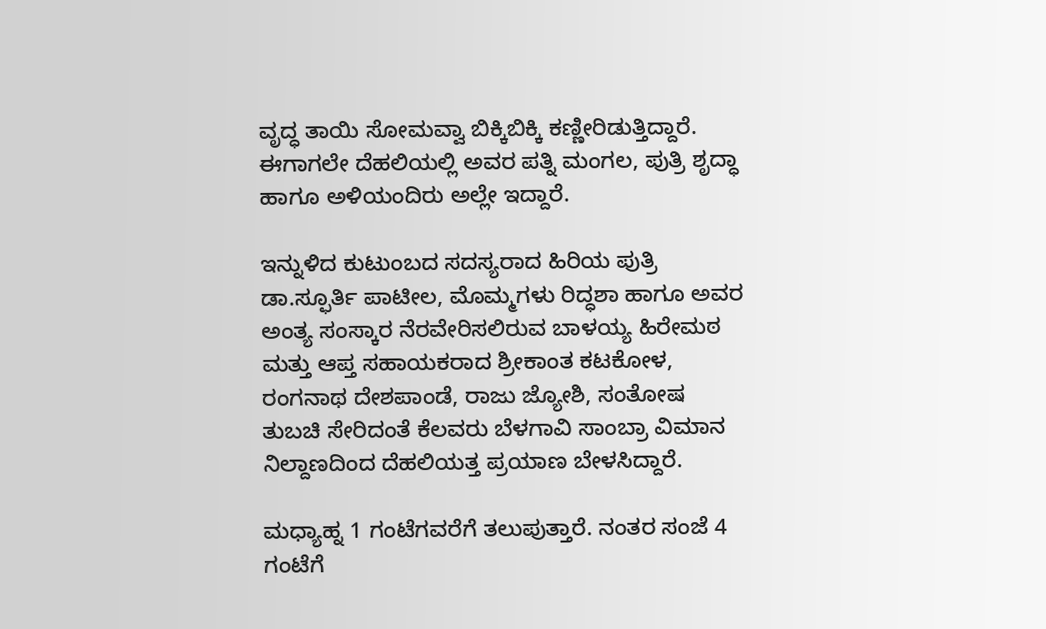ವೃದ್ಧ ತಾಯಿ ಸೋಮವ್ವಾ ಬಿಕ್ಕಿಬಿಕ್ಕಿ ಕಣ್ಣೀರಿಡುತ್ತಿದ್ದಾರೆ. ಈಗಾಗಲೇ ದೆಹಲಿಯಲ್ಲಿ ಅವರ ಪತ್ನಿ ಮಂಗಲ, ಪುತ್ರಿ ಶೃದ್ಧಾ ಹಾಗೂ ಅಳಿಯಂದಿರು ಅಲ್ಲೇ ಇದ್ದಾರೆ.

ಇನ್ನುಳಿದ ಕುಟುಂಬದ ಸದಸ್ಯರಾದ ಹಿರಿಯ ಪುತ್ರಿ ಡಾ.ಸ್ಫೂರ್ತಿ ಪಾಟೀಲ, ಮೊಮ್ಮಗಳು ರಿದ್ಧಶಾ ಹಾಗೂ ಅವರ ಅಂತ್ಯ ಸಂಸ್ಕಾರ ನೆರವೇರಿಸಲಿರುವ ಬಾಳಯ್ಯ ಹಿರೇಮಠ ಮತ್ತು ಆಪ್ತ ಸಹಾಯಕರಾದ ಶ್ರೀಕಾಂತ ಕಟಕೋಳ, ರಂಗನಾಥ ದೇಶಪಾಂಡೆ, ರಾಜು ಜ್ಯೋಶಿ, ಸಂತೋಷ ತುಬಚಿ ಸೇರಿದಂತೆ ಕೆಲವರು ಬೆಳಗಾವಿ ಸಾಂಬ್ರಾ ವಿಮಾನ ನಿಲ್ದಾಣದಿಂದ ದೆಹಲಿಯತ್ತ ಪ್ರಯಾಣ ಬೇಳಸಿದ್ದಾರೆ.

ಮಧ್ಯಾಹ್ನ 1 ಗಂಟೆಗವರೆಗೆ ತಲುಪುತ್ತಾರೆ. ನಂತರ ಸಂಜೆ 4 ಗಂಟೆಗೆ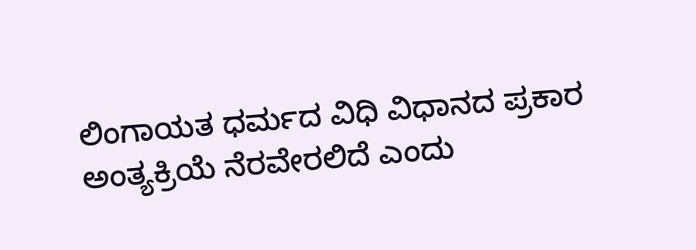ಲಿಂಗಾಯತ ಧರ್ಮದ ವಿಧಿ ವಿಧಾನದ ಪ್ರಕಾರ ಅಂತ್ಯಕ್ರಿಯೆ ನೆರವೇರಲಿದೆ ಎಂದು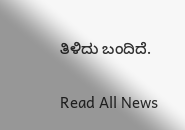ತಿಳಿದು ಬಂದಿದೆ.

Read All News